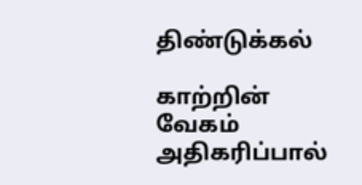திண்டுக்கல்

காற்றின் வேகம் அதிகரிப்பால்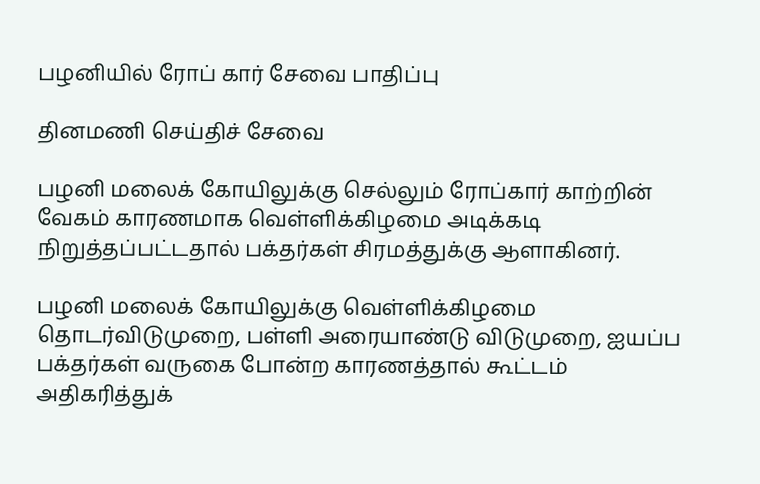பழனியில் ரோப் கார் சேவை பாதிப்பு

தினமணி செய்திச் சேவை

பழனி மலைக் கோயிலுக்கு செல்லும் ரோப்கார் காற்றின் வேகம் காரணமாக வெள்ளிக்கிழமை அடிக்கடி நிறுத்தப்பட்டதால் பக்தர்கள் சிரமத்துக்கு ஆளாகினர்.

பழனி மலைக் கோயிலுக்கு வெள்ளிக்கிழமை தொடர்விடுமுறை, பள்ளி அரையாண்டு விடுமுறை, ஐயப்ப பக்தர்கள் வருகை போன்ற காரணத்தால் கூட்டம் அதிகரித்துக்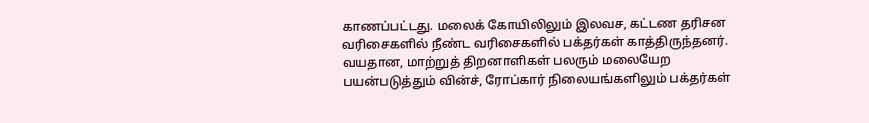காணப்பட்டது. மலைக் கோயிலிலும் இலவச, கட்டண தரிசன வரிசைகளில் நீண்ட வரிசைகளில் பக்தர்கள் காத்திருந்தனர். வயதான, மாற்றுத் திறனாளிகள் பலரும் மலையேற பயன்படுத்தும் வின்ச், ரோப்கார் நிலையங்களிலும் பக்தர்கள்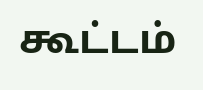கூட்டம்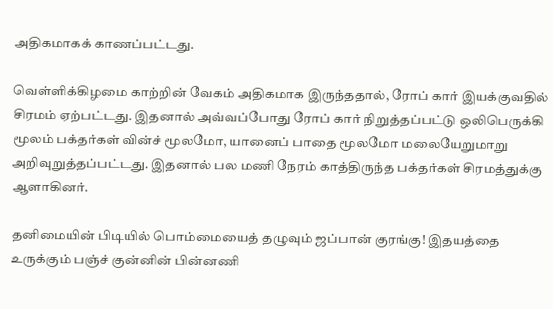அதிகமாகக் காணப்பட்டது.

வெள்ளிக்கிழமை காற்றின் வேகம் அதிகமாக இருந்ததால், ரோப் கார் இயக்குவதில் சிரமம் ஏற்பட்டது. இதனால் அவ்வப்போது ரோப் கார் நிறுத்தப்பட்டு ஒலிபெருக்கி மூலம் பக்தர்கள் வின்ச் மூலமோ, யானைப் பாதை மூலமோ மலையேறுமாறு அறிவுறுத்தப்பட்டது. இதனால் பல மணி நேரம் காத்திருந்த பக்தர்கள் சிரமத்துக்கு ஆளாகினர்.

தனிமையின் பிடியில் பொம்மையைத் தழுவும் ஜப்பான் குரங்கு! இதயத்தை உருக்கும் பஞ்ச் குன்னின் பின்னணி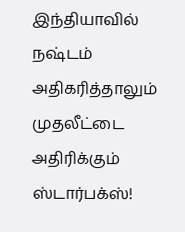இந்தியாவில் நஷ்டம் அதிகரித்தாலும் முதலீட்டை அதிரிக்கும் ஸ்டார்பக்ஸ்!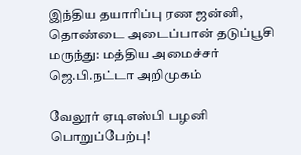இந்திய தயாரிப்பு ரண ஜன்னி, தொண்டை அடைப்பான் தடுப்பூசி மருந்து: மத்திய அமைச்சர் ஜெ.பி.நட்டா அறிமுகம்

வேலூர் ஏடிஎஸ்பி பழனி பொறுப்பேற்பு!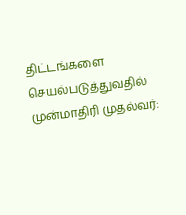திட்டங்களை செயல்படுத்துவதில் முன்மாதிரி முதல்வர்: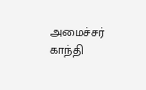அமைச்சர் காந்தி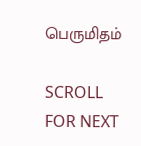பெருமிதம்

SCROLL FOR NEXT